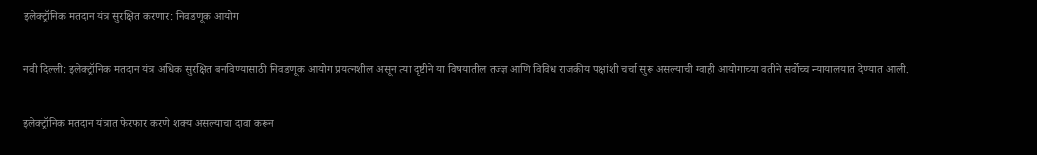इलेक्ट्रॉनिक मतदान यंत्र सुरक्षित करणार: निवडणूक आयोग

नवी दिल्ली: इलेक्ट्रॉनिक मतदान यंत्र अधिक सुरक्षित बनविण्यासाठी निवडणूक आयोग प्रयत्नशील असून त्या दृष्टीने या विषयातील तज्ज्ञ आणि विविध राजकीय पक्षांशी चर्चा सुरू असल्याची ग्वाही आयोगाच्या वतीने सर्वोच्च न्यायालयात देण्यात आली.

इलेक्ट्रॉनिक मतदान यंत्रात फेरफार करणे शक्य असल्याचा दावा करून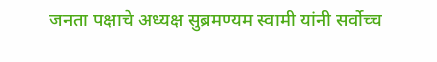जनता पक्षाचे अध्यक्ष सुब्रमण्यम स्वामी यांनी सर्वोच्च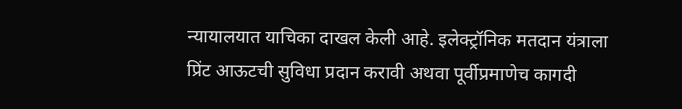न्यायालयात याचिका दाखल केली आहे. इलेक्ट्रॉनिक मतदान यंत्राला प्रिंट आऊटची सुविधा प्रदान करावी अथवा पूर्वीप्रमाणेच कागदी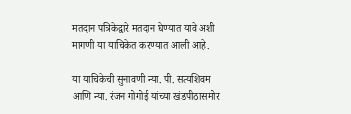मतदान पत्रिकेद्वारे मतदान घेण्यात यावे अशी मागणी या याचिकेत करण्यात आली आहे.

या याचिकेची सुनावणी न्या. पी. सत्यशिवम आणि न्या. रंजन गोगोई यांच्या खंडपीठासमोर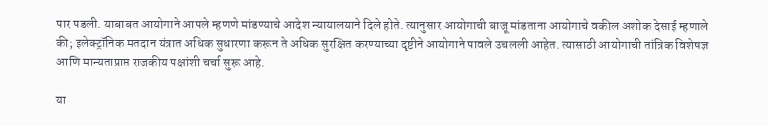पार पडली. याबाबत आयोगाने आपले म्हणणे मांडण्याचे आदेश न्यायालयाने दिले होते. त्यानुसार आयोगाची बाजू मांडताना आयोगाचे वकील अशोक देसाई म्हणाले की; इलेक्ट्रॉनिक मतदान यंत्रात अधिक सुधारणा करून ते अधिक सुरक्षित करण्याच्या दृष्टीने आयोगाने पावले उचलली आहेत. त्यासाठी आयोगाची तांत्रिक विशेषज्ञ आणि मान्यताप्राप्त राजकीय पक्षांशी चर्चा सुरू आहे.

या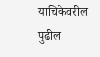याचिकेवरील पुढील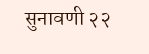सुनावणी २२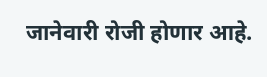जानेवारी रोजी होणार आहे.